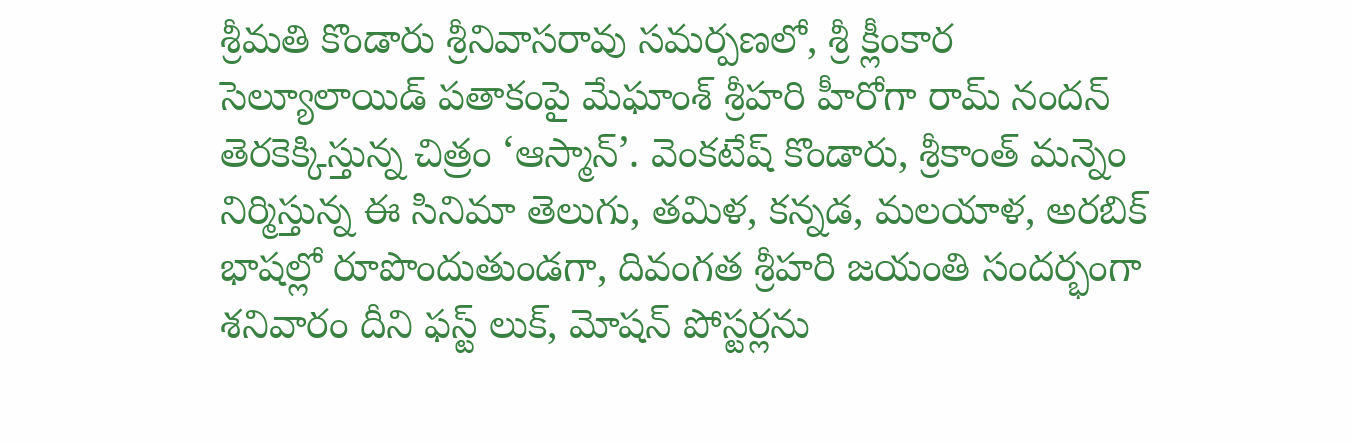శ్రీమతి కొండారు శ్రీనివాసరావు సమర్పణలో, శ్రీ క్లీంకార సెల్యూలాయిడ్ పతాకంపై మేఘాంశ్ శ్రీహరి హీరోగా రామ్ నందన్ తెరకెక్కిస్తున్న చిత్రం ‘ఆస్మాన్’. వెంకటేష్ కొండారు, శ్రీకాంత్ మన్నెం నిర్మిస్తున్న ఈ సినిమా తెలుగు, తమిళ, కన్నడ, మలయాళ, అరబిక్ భాషల్లో రూపొందుతుండగా, దివంగత శ్రీహరి జయంతి సందర్భంగా శనివారం దీని ఫస్ట్ లుక్, మోషన్ పోస్టర్లను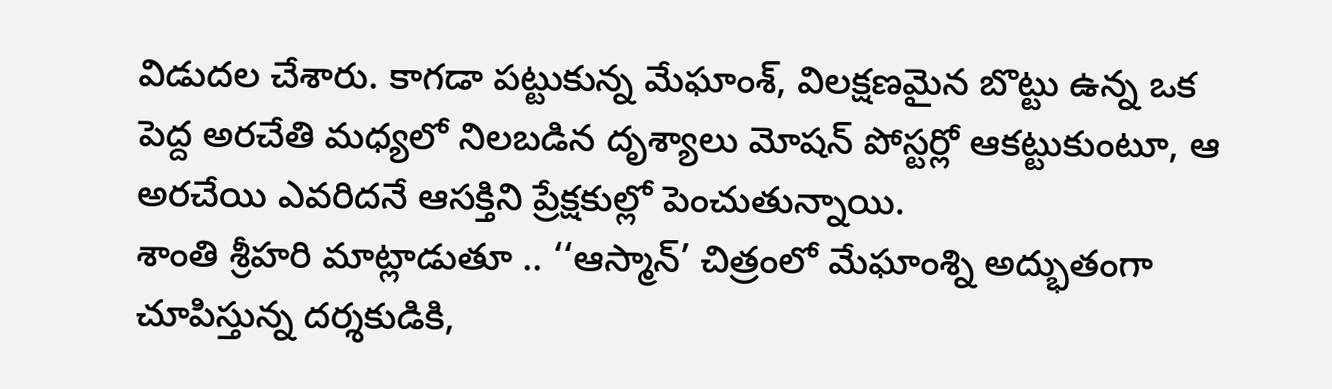విడుదల చేశారు. కాగడా పట్టుకున్న మేఘాంశ్, విలక్షణమైన బొట్టు ఉన్న ఒక పెద్ద అరచేతి మధ్యలో నిలబడిన దృశ్యాలు మోషన్ పోస్టర్లో ఆకట్టుకుంటూ, ఆ అరచేయి ఎవరిదనే ఆసక్తిని ప్రేక్షకుల్లో పెంచుతున్నాయి.
శాంతి శ్రీహరి మాట్లాడుతూ .. ‘‘ఆస్మాన్’ చిత్రంలో మేఘాంశ్ని అద్భుతంగా చూపిస్తున్న దర్శకుడికి,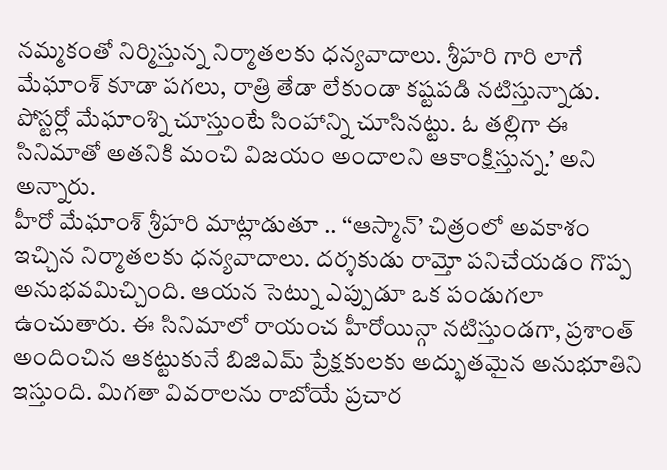నమ్మకంతో నిర్మిస్తున్న నిర్మాతలకు ధన్యవాదాలు. శ్రీహరి గారి లాగే మేఘాంశ్ కూడా పగలు, రాత్రి తేడా లేకుండా కష్టపడి నటిస్తున్నాడు. పోస్టర్లో మేఘాంశ్ని చూస్తుంటే సింహాన్ని చూసినట్టు. ఓ తల్లిగా ఈ సినిమాతో అతనికి మంచి విజయం అందాలని ఆకాంక్షిస్తున్న.’ అని అన్నారు.
హీరో మేఘాంశ్ శ్రీహరి మాట్లాడుతూ .. ‘‘ఆస్మాన్’ చిత్రంలో అవకాశం ఇచ్చిన నిర్మాతలకు ధన్యవాదాలు. దర్శకుడు రామ్తో పనిచేయడం గొప్ప అనుభవమిచ్చింది. ఆయన సెట్ను ఎప్పుడూ ఒక పండుగలా ఉంచుతారు. ఈ సినిమాలో రాయంచ హీరోయిన్గా నటిస్తుండగా, ప్రశాంత్ అందించిన ఆకట్టుకునే బిజిఎమ్ ప్రేక్షకులకు అద్భుతమైన అనుభూతిని ఇస్తుంది. మిగతా వివరాలను రాబోయే ప్రచార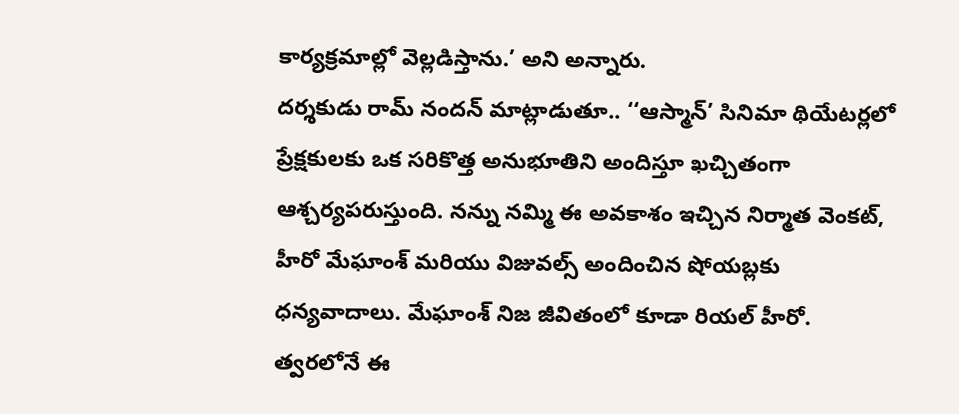కార్యక్రమాల్లో వెల్లడిస్తాను.’ అని అన్నారు.
దర్శకుడు రామ్ నందన్ మాట్లాడుతూ.. ‘‘ఆస్మాన్’ సినిమా థియేటర్లలో ప్రేక్షకులకు ఒక సరికొత్త అనుభూతిని అందిస్తూ ఖచ్చితంగా ఆశ్చర్యపరుస్తుంది. నన్ను నమ్మి ఈ అవకాశం ఇచ్చిన నిర్మాత వెంకట్, హీరో మేఘాంశ్ మరియు విజువల్స్ అందించిన షోయబ్లకు ధన్యవాదాలు. మేఘాంశ్ నిజ జీవితంలో కూడా రియల్ హీరో. త్వరలోనే ఈ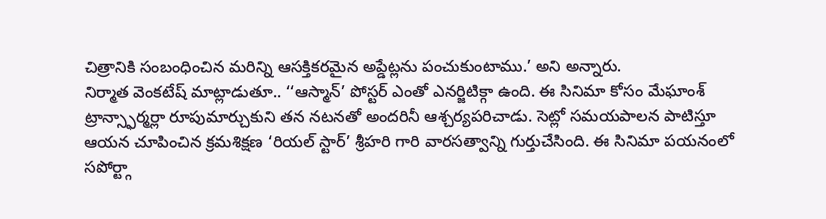చిత్రానికి సంబంధించిన మరిన్ని ఆసక్తికరమైన అప్డేట్లను పంచుకుంటాము.’ అని అన్నారు.
నిర్మాత వెంకటేష్ మాట్లాడుతూ.. ‘‘ఆస్మాన్’ పోస్టర్ ఎంతో ఎనర్జిటిక్గా ఉంది. ఈ సినిమా కోసం మేఘాంశ్ ట్రాన్స్ఫార్మర్లా రూపుమార్చుకుని తన నటనతో అందరినీ ఆశ్చర్యపరిచాడు. సెట్లో సమయపాలన పాటిస్తూ ఆయన చూపించిన క్రమశిక్షణ ‘రియల్ స్టార్’ శ్రీహరి గారి వారసత్వాన్ని గుర్తుచేసింది. ఈ సినిమా పయనంలో సపోర్ట్గా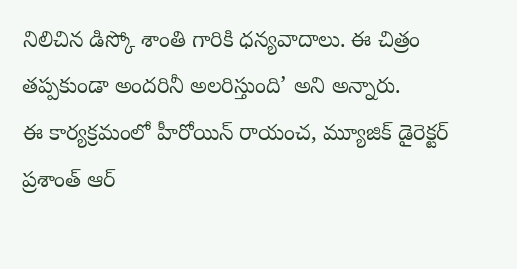నిలిచిన డిస్కో శాంతి గారికి ధన్యవాదాలు. ఈ చిత్రం తప్పకుండా అందరినీ అలరిస్తుంది’ అని అన్నారు.
ఈ కార్యక్రమంలో హీరోయిన్ రాయంచ, మ్యూజిక్ డైరెక్టర్ ప్రశాంత్ ఆర్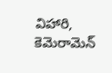విహారి, కెమెరామెన్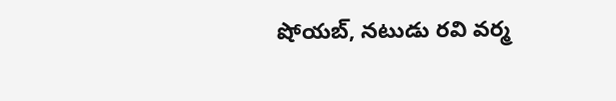షోయబ్, నటుడు రవి వర్మ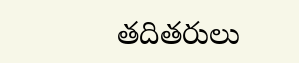తదితరులు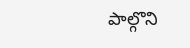పాల్గొని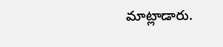మాట్లాడారు.